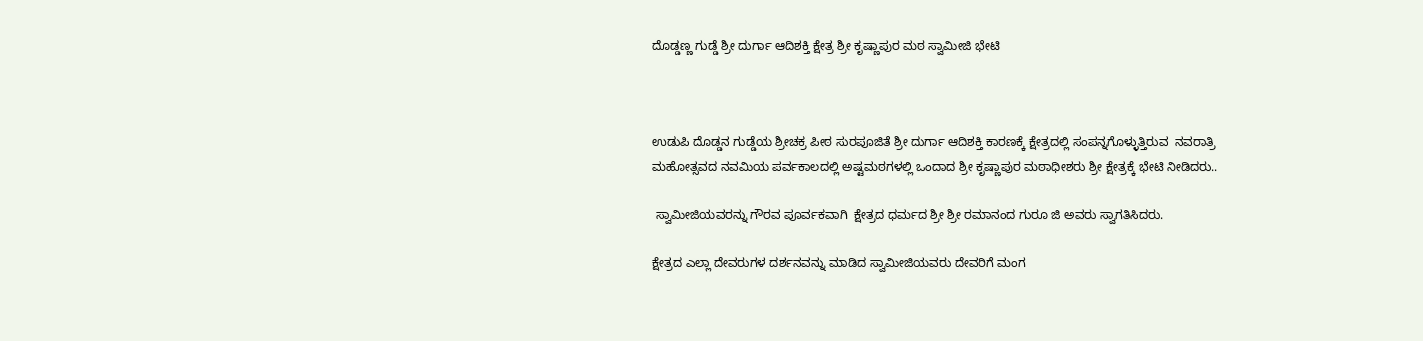ದೊಡ್ಡಣ್ಣ ಗುಡ್ಡೆ ಶ್ರೀ ದುರ್ಗಾ ಆದಿಶಕ್ತಿ ಕ್ಷೇತ್ರ ಶ್ರೀ ಕೃಷ್ಣಾಪುರ ಮಠ ಸ್ವಾಮೀಜಿ ಭೇಟಿ



ಉಡುಪಿ ದೊಡ್ಡನ ಗುಡ್ಡೆಯ ಶ್ರೀಚಕ್ರ ಪೀಠ ಸುರಪೂಜಿತೆ ಶ್ರೀ ದುರ್ಗಾ ಆದಿಶಕ್ತಿ ಕಾರಣಕ್ಕೆ ಕ್ಷೇತ್ರದಲ್ಲಿ ಸಂಪನ್ನಗೊಳ್ಳುತ್ತಿರುವ  ನವರಾತ್ರಿ ಮಹೋತ್ಸವದ ನವಮಿಯ ಪರ್ವಕಾಲದಲ್ಲಿ ಅಷ್ಟಮಠಗಳಲ್ಲಿ ಒಂದಾದ ಶ್ರೀ ಕೃಷ್ಣಾಪುರ ಮಠಾಧೀಶರು ಶ್ರೀ ಕ್ಷೇತ್ರಕ್ಕೆ ಭೇಟಿ ನೀಡಿದರು..

 ಸ್ವಾಮೀಜಿಯವರನ್ನು ಗೌರವ ಪೂರ್ವಕವಾಗಿ  ಕ್ಷೇತ್ರದ ಧರ್ಮದ ಶ್ರೀ ಶ್ರೀ ರಮಾನಂದ ಗುರೂ ಜಿ ಅವರು ಸ್ವಾಗತಿಸಿದರು.

ಕ್ಷೇತ್ರದ ಎಲ್ಲಾ ದೇವರುಗಳ ದರ್ಶನವನ್ನು ಮಾಡಿದ ಸ್ವಾಮೀಜಿಯವರು ದೇವರಿಗೆ ಮಂಗ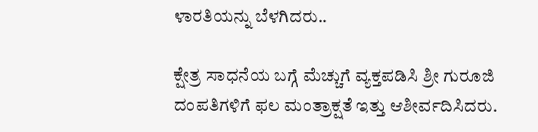ಳಾರತಿಯನ್ನು ಬೆಳಗಿದರು..

ಕ್ಷೇತ್ರ ಸಾಧನೆಯ ಬಗ್ಗೆ ಮೆಚ್ಚುಗೆ ವ್ಯಕ್ತಪಡಿಸಿ ಶ್ರೀ ಗುರೂಜಿ  ದಂಪತಿಗಳಿಗೆ ಫಲ ಮಂತ್ರಾಕ್ಷತೆ ಇತ್ತು ಆಶೀರ್ವದಿಸಿದರು.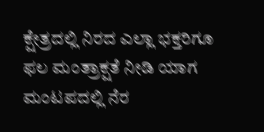ಕ್ಷೇತ್ರದಲ್ಲಿ ನಿರದ ಎಲ್ಲಾ ಭಕ್ತರಿಗೂ ಫಲ ಮಂತ್ರಾಕ್ಷತೆ ನೀಡಿ ಯಾಗ ಮಂಟಪದಲ್ಲಿ ನೆರ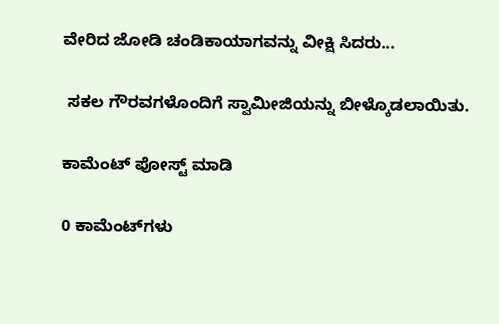ವೇರಿದ ಜೋಡಿ ಚಂಡಿಕಾಯಾಗವನ್ನು ವೀಕ್ಷಿ ಸಿದರು...

 ಸಕಲ ಗೌರವಗಳೊಂದಿಗೆ ಸ್ವಾಮೀಜಿಯನ್ನು ಬೀಳ್ಕೊಡಲಾಯಿತು.

ಕಾಮೆಂಟ್‌‌ ಪೋಸ್ಟ್‌ ಮಾಡಿ

0 ಕಾಮೆಂಟ್‌ಗಳು